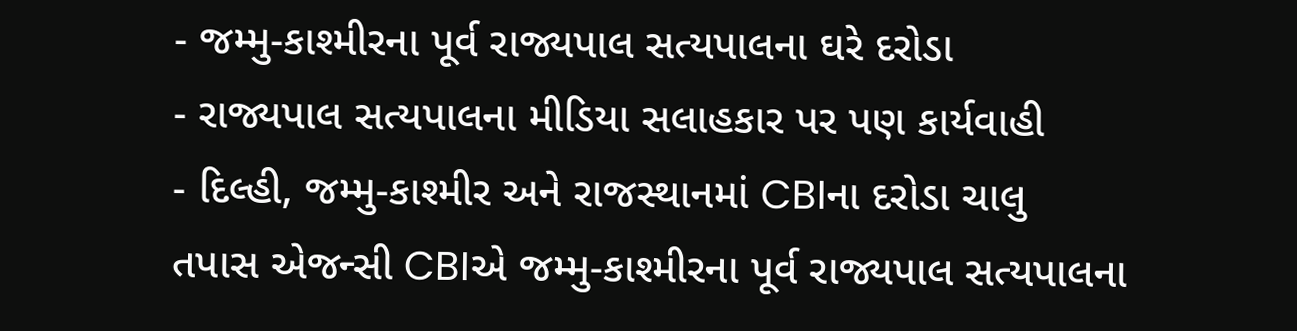- જમ્મુ-કાશ્મીરના પૂર્વ રાજ્યપાલ સત્યપાલના ઘરે દરોડા
- રાજ્યપાલ સત્યપાલના મીડિયા સલાહકાર પર પણ કાર્યવાહી
- દિલ્હી, જમ્મુ-કાશ્મીર અને રાજસ્થાનમાં CBIના દરોડા ચાલુ
તપાસ એજન્સી CBIએ જમ્મુ-કાશ્મીરના પૂર્વ રાજ્યપાલ સત્યપાલના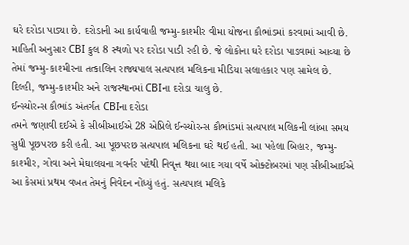ઘરે દરોડા પાડ્યા છે. દરોડાની આ કાર્યવાહી જમ્મુ-કાશ્મીર વીમા યોજના કૌભાંડમાં કરવામાં આવી છે. માહિતી અનુસાર CBI કુલ 8 સ્થળો પર દરોડા પાડી રહી છે. જે લોકોના ઘરે દરોડા પાડવામાં આવ્યા છે તેમાં જમ્મુ-કાશ્મીરના તત્કાલિન રાજ્યપાલ સત્યપાલ મલિકના મીડિયા સલાહકાર પણ સામેલ છે. દિલ્હી, જમ્મુ-કાશ્મીર અને રાજસ્થાનમાં CBIના દરોડા ચાલુ છે.
ઈન્સ્યોરન્સ કૌભાંડ અંતર્ગત CBIના દરોડા
તમને જણાવી દઈએ કે સીબીઆઈએ 28 એપ્રિલે ઈન્સ્યોરન્સ કૌભાંડમાં સત્યપાલ મલિકની લાંબા સમય સુધી પૂછપરછ કરી હતી. આ પૂછપરછ સત્યપાલ મલિકના ઘરે થઈ હતી. આ પહેલા બિહાર, જમ્મુ-કાશ્મીર, ગોવા અને મેઘાલયના ગવર્નર પદેથી નિવૃત્ત થયા બાદ ગયા વર્ષે ઓક્ટોબરમાં પણ સીબીઆઈએ આ કેસમાં પ્રથમ વખત તેમનું નિવેદન નોંધ્યું હતું. સત્યપાલ મલિકે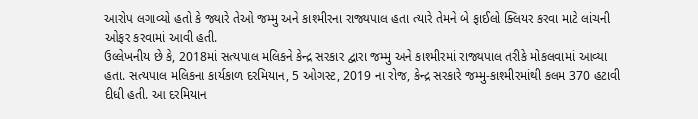આરોપ લગાવ્યો હતો કે જ્યારે તેઓ જમ્મુ અને કાશ્મીરના રાજ્યપાલ હતા ત્યારે તેમને બે ફાઈલો ક્લિયર કરવા માટે લાંચની ઓફર કરવામાં આવી હતી.
ઉલ્લેખનીય છે કે, 2018માં સત્યપાલ મલિકને કેન્દ્ર સરકાર દ્વારા જમ્મુ અને કાશ્મીરમાં રાજ્યપાલ તરીકે મોકલવામાં આવ્યા હતા. સત્યપાલ મલિકના કાર્યકાળ દરમિયાન, 5 ઓગસ્ટ, 2019 ના રોજ, કેન્દ્ર સરકારે જમ્મુ-કાશ્મીરમાંથી કલમ 370 હટાવી દીધી હતી. આ દરમિયાન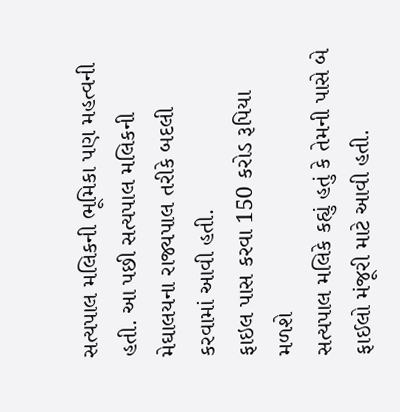સત્યપાલ મલિકની ભૂમિકા પણ મહત્વની હતી. આ પછી સત્યપાલ મલિકની મેઘાલયના રાજ્યપાલ તરીકે બદલી કરવામાં આવી હતી.
ફાઇલ પાસ કરવા 150 કરોડ રૂપિયા મળશે
સત્યપાલ મલિકે કહ્યું હતું કે તેમની પાસે બે ફાઈલો મંજૂરી માટે આવી હતી.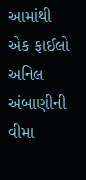આમાંથી એક ફાઈલો અનિલ અંબાણીની વીમા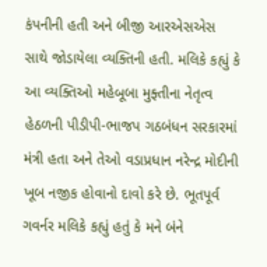કંપનીની હતી અને બીજી આરએસએસ સાથે જોડાયેલા વ્યક્તિની હતી. મલિકે કહ્યું કે આ વ્યક્તિઓ મહેબૂબા મુફ્તીના નેતૃત્વ હેઠળની પીડીપી-ભાજપ ગઠબંધન સરકારમાં મંત્રી હતા અને તેઓ વડાપ્રધાન નરેન્દ્ર મોદીની ખૂબ નજીક હોવાનો દાવો કરે છે. ભૂતપૂર્વ ગવર્નર મલિકે કહ્યું હતું કે મને બંને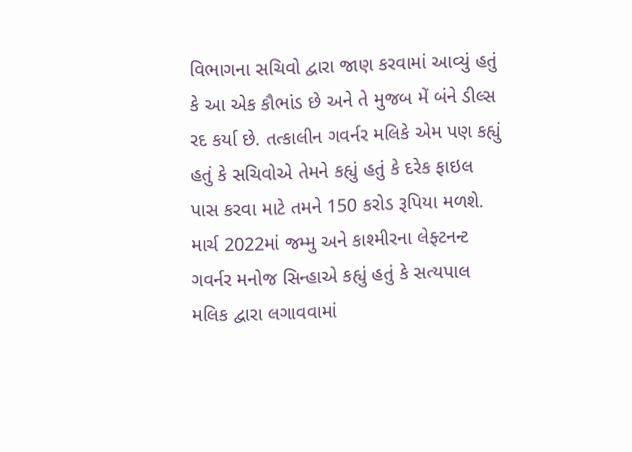વિભાગના સચિવો દ્વારા જાણ કરવામાં આવ્યું હતું કે આ એક કૌભાંડ છે અને તે મુજબ મેં બંને ડીલ્સ રદ કર્યા છે. તત્કાલીન ગવર્નર મલિકે એમ પણ કહ્યું હતું કે સચિવોએ તેમને કહ્યું હતું કે દરેક ફાઇલ પાસ કરવા માટે તમને 150 કરોડ રૂપિયા મળશે.
માર્ચ 2022માં જમ્મુ અને કાશ્મીરના લેફ્ટનન્ટ ગવર્નર મનોજ સિન્હાએ કહ્યું હતું કે સત્યપાલ મલિક દ્વારા લગાવવામાં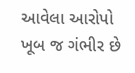આવેલા આરોપો ખૂબ જ ગંભીર છે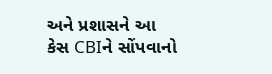અને પ્રશાસને આ કેસ CBIને સોંપવાનો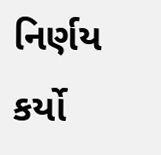નિર્ણય કર્યો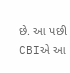છે. આ પછી CBIએ આ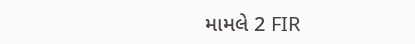મામલે 2 FIR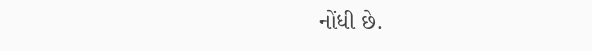નોંધી છે.